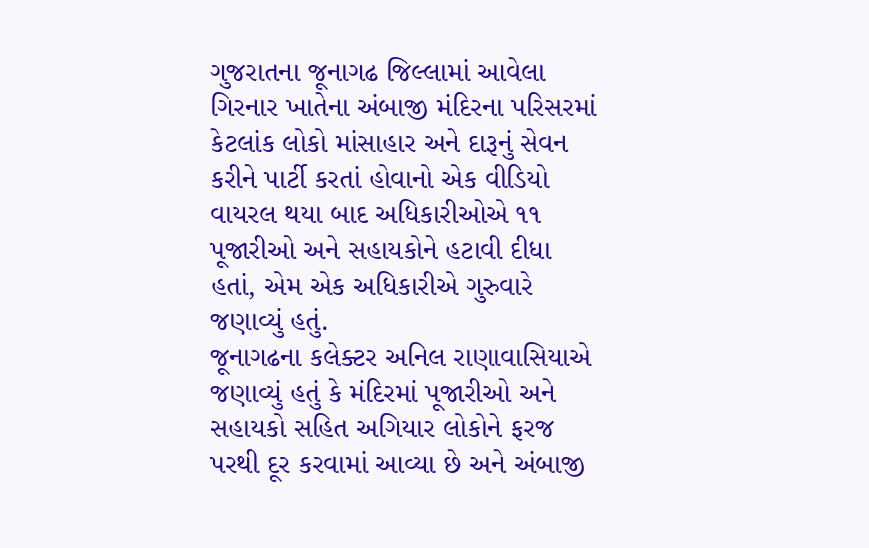ગુજરાતના જૂનાગઢ જિલ્લામાં આવેલા ગિરનાર ખાતેના અંબાજી મંદિરના પરિસરમાં કેટલાંક લોકો માંસાહાર અને દારૂનું સેવન કરીને પાર્ટી કરતાં હોવાનો એક વીડિયો વાયરલ થયા બાદ અધિકારીઓએ ૧૧ પૂજારીઓ અને સહાયકોને હટાવી દીધા હતાં, એમ એક અધિકારીએ ગુરુવારે જણાવ્યું હતું.
જૂનાગઢના કલેક્ટર અનિલ રાણાવાસિયાએ જણાવ્યું હતું કે મંદિરમાં પૂજારીઓ અને સહાયકો સહિત અગિયાર લોકોને ફરજ પરથી દૂર કરવામાં આવ્યા છે અને અંબાજી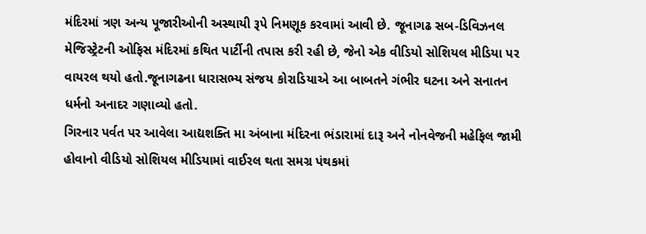મંદિરમાં ત્રણ અન્ય પૂજારીઓની અસ્થાયી રૂપે નિમણૂક કરવામાં આવી છે. જૂનાગઢ સબ-ડિવિઝનલ મેજિસ્ટ્રેટની ઓફિસ મંદિરમાં કથિત પાર્ટીની તપાસ કરી રહી છે, જેનો એક વીડિયો સોશિયલ મીડિયા પર વાયરલ થયો હતો.જૂનાગઢના ધારાસભ્ય સંજય કોરાડિયાએ આ બાબતને ગંભીર ઘટના અને સનાતન ધર્મનો અનાદર ગણાવ્યો હતો.
ગિરનાર પર્વત પર આવેલા આદ્યશક્તિ મા અંબાના મંદિરના ભંડારામાં દારૂ અને નોનવેજની મહેફિલ જામી હોવાનો વીડિયો સોશિયલ મીડિયામાં વાઈરલ થતા સમગ્ર પંથકમાં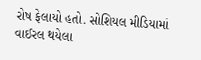રોષ ફેલાયો હતો. સોશિયલ મીડિયામાં વાઈરલ થયેલા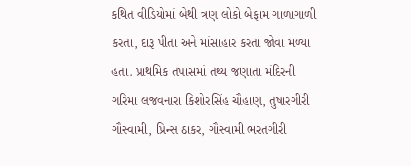કથિત વીડિયોમાં બેથી ત્રણ લોકો બેફામ ગાળાગાળી કરતા, દારૂ પીતા અને માંસાહાર કરતા જોવા મળ્યા હતા. પ્રાથમિક તપાસમાં તથ્ય જણાતા મંદિરની ગરિમા લજવનારા કિશોરસિંહ ચૌહાણ, તુષારગીરી ગૌસ્વામી, પ્રિન્સ ઠાકર, ગૌસ્વામી ભરતગીરી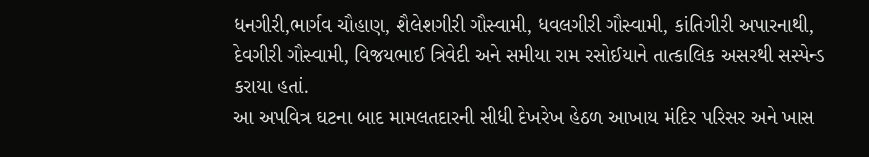ધનગીરી,ભાર્ગવ ચૌહાણ, શૈલેશગીરી ગૌસ્વામી, ધવલગીરી ગૌસ્વામી, કાંતિગીરી અપારનાથી, દેવગીરી ગૌસ્વામી, વિજયભાઈ ત્રિવેદી અને સમીયા રામ રસોઈયાને તાત્કાલિક અસરથી સસ્પેન્ડ કરાયા હતાં.
આ અપવિત્ર ઘટના બાદ મામલતદારની સીધી દેખરેખ હેઠળ આખાય મંદિર પરિસર અને ખાસ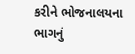કરીને ભોજનાલયના ભાગનું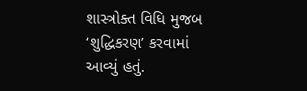શાસ્ત્રોક્ત વિધિ મુજબ ‘શુદ્ધિકરણ’ કરવામાં આવ્યું હતું.